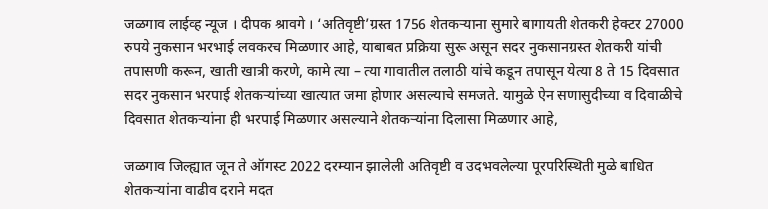जळगाव लाईव्ह न्यूज । दीपक श्रावगे । ‘अतिवृष्टी’ग्रस्त 1756 शेतकऱ्याना सुमारे बागायती शेतकरी हेक्टर 27000 रुपये नुकसान भरभाई लवकरच मिळणार आहे, याबाबत प्रक्रिया सुरू असून सदर नुकसानग्रस्त शेतकरी यांची तपासणी करून, खाती खात्री करणे, कामे त्या – त्या गावातील तलाठी यांचे कडून तपासून येत्या 8 ते 15 दिवसात सदर नुकसान भरपाई शेतकऱ्यांच्या खात्यात जमा होणार असल्याचे समजते. यामुळे ऐन सणासुदीच्या व दिवाळीचे दिवसात शेतकऱ्यांना ही भरपाई मिळणार असल्याने शेतकऱ्यांना दिलासा मिळणार आहे,

जळगाव जिल्ह्यात जून ते ऑगस्ट 2022 दरम्यान झालेली अतिवृष्टी व उदभवलेल्या पूरपरिस्थिती मुळे बाधित शेतकऱ्यांना वाढीव दराने मदत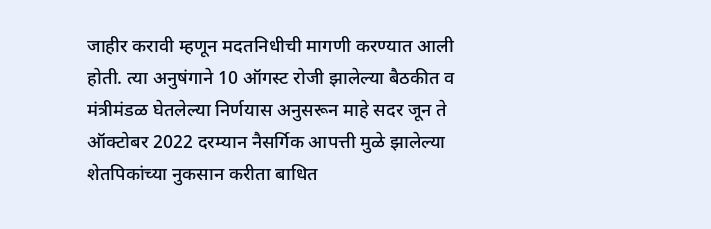जाहीर करावी म्हणून मदतनिधीची मागणी करण्यात आली होती. त्या अनुषंगाने 10 ऑगस्ट रोजी झालेल्या बैठकीत व मंत्रीमंडळ घेतलेल्या निर्णयास अनुसरून माहे सदर जून ते ऑक्टोबर 2022 दरम्यान नैसर्गिक आपत्ती मुळे झालेल्या शेतपिकांच्या नुकसान करीता बाधित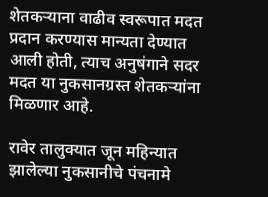शेतकऱ्याना वाढीव स्वरूपात मदत प्रदान करण्यास मान्यता देण्यात आली होती, त्याच अनुषंगाने सदर मदत या नुकसानग्रस्त शेतकऱ्यांना मिळणार आहे.

रावेर तालुक्यात जून महिन्यात झालेल्या नुकसानीचे पंचनामे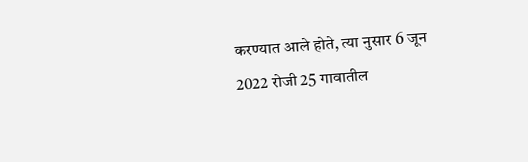करण्यात आले होते, त्या नुसार 6 जून 2022 रोजी 25 गावातील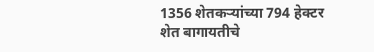1356 शेतकऱ्यांच्या 794 हेक्टर शेत बागायतीचे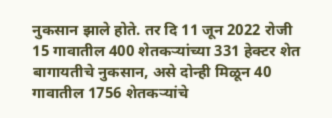नुकसान झाले होते. तर दि 11 जून 2022 रोजी 15 गावातील 400 शेतकऱ्यांच्या 331 हेक्टर शेत बागायतीचे नुकसान, असे दोन्ही मिळून 40 गावातील 1756 शेतकऱ्यांचे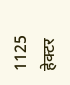1125 हेक्टर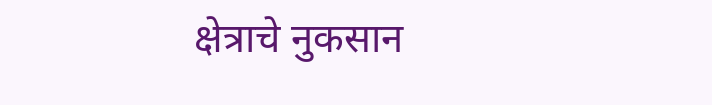क्षेत्राचे नुकसान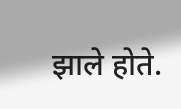झाले होते.